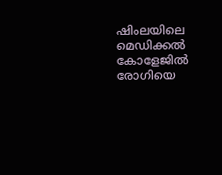ഷിംലയിലെ മെഡിക്കൽ കോളേജിൽ രോഗിയെ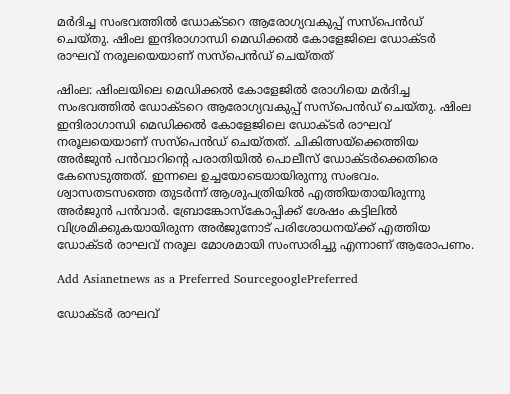മർദിച്ച സംഭവത്തിൽ ഡോക്ടറെ ആരോഗ്യവകുപ്പ് സസ്പെൻഡ് ചെയ്തു. ഷിംല ഇന്ദിരാഗാന്ധി മെഡിക്കൽ കോളേജിലെ ഡോക്ടർ രാഘവ് നരൂലയെയാണ് സസ്പെൻഡ് ചെയ്തത്

ഷിംല: ഷിംലയിലെ മെഡിക്കൽ കോളേജിൽ രോഗിയെ മർദിച്ച സംഭവത്തിൽ ഡോക്ടറെ ആരോഗ്യവകുപ്പ് സസ്പെൻഡ് ചെയ്തു. ഷിംല ഇന്ദിരാഗാന്ധി മെഡിക്കൽ കോളേജിലെ ഡോക്ടർ രാഘവ് നരൂലയെയാണ് സസ്പെൻഡ് ചെയ്തത്. ചികിത്സയ്ക്കെത്തിയ അർജുൻ പൻവാറിന്റെ പരാതിയിൽ പൊലീസ് ഡോക്ടർക്കെതിരെ കേസെടുത്തത്. ഇന്നലെ ഉച്ചയോടെയായിരുന്നു സംഭവം. ശ്വാസതടസത്തെ തുടർന്ന് ആശുപത്രിയിൽ എത്തിയതായിരുന്നു അർജുൻ പൻവാർ. ബ്രോങ്കോസ്കോപ്പിക്ക് ശേഷം കട്ടിലിൽ വിശ്രമിക്കുകയായിരുന്ന അർജുനോട് പരിശോധനയ്ക്ക് എത്തിയ ഡോക്ടർ രാഘവ് നരൂല മോശമായി സംസാരിച്ചു എന്നാണ് ആരോപണം.

Add Asianetnews as a Preferred SourcegooglePreferred

ഡോക്ടർ രാഘവ്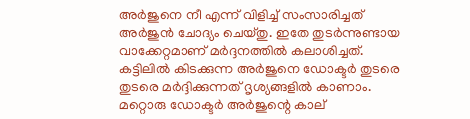അർജുനെ നീ എന്ന് വിളിച്ച് സംസാരിച്ചത് അർജുൻ ചോദ്യം ചെയ്തു. ഇതേ തുടർന്നുണ്ടായ വാക്കേറ്റമാണ് മർദ്ദനത്തിൽ കലാശിച്ചത്. കട്ടിലിൽ കിടക്കുന്ന അർജുനെ ഡോക്ടർ തുടരെ തുടരെ മർദ്ദിക്കുന്നത് ദൃശ്യങ്ങളിൽ കാണാം. മറ്റൊരു ഡോക്ടർ അർജുന്റെ കാല്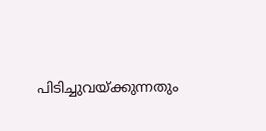പിടിച്ചുവയ്ക്കുന്നതും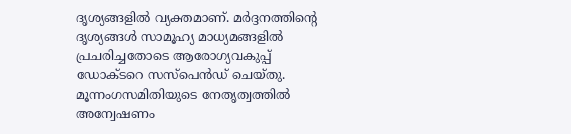ദൃശ്യങ്ങളിൽ വ്യക്തമാണ്. മർദ്ദനത്തിന്റെ ദൃശ്യങ്ങൾ സാമൂഹ്യ മാധ്യമങ്ങളിൽ പ്രചരിച്ചതോടെ ആരോഗ്യവകുപ്പ് ഡോക്ടറെ സസ്പെൻഡ് ചെയ്തു. മൂന്നംഗസമിതിയുടെ നേതൃത്വത്തിൽ അന്വേഷണം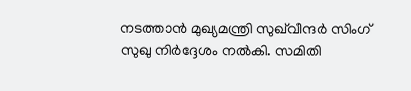നടത്താൻ മുഖ്യമന്ത്രി സുഖ്‌വീന്ദർ സിംഗ് സുഖു നിർദ്ദേശം നൽകി. സമിതി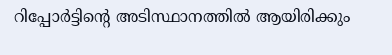റിപ്പോർട്ടിന്റെ അടിസ്ഥാനത്തിൽ ആയിരിക്കും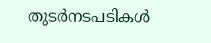തുടർനടപടികൾ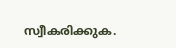സ്വീകരിക്കുക.